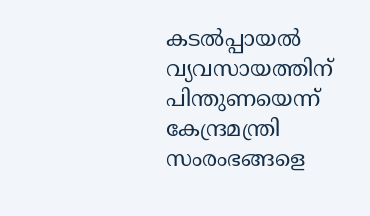കടൽപ്പായൽ വ്യവസായത്തിന് പിന്തുണയെന്ന് കേന്ദ്രമന്ത്രി
സംരംഭങ്ങളെ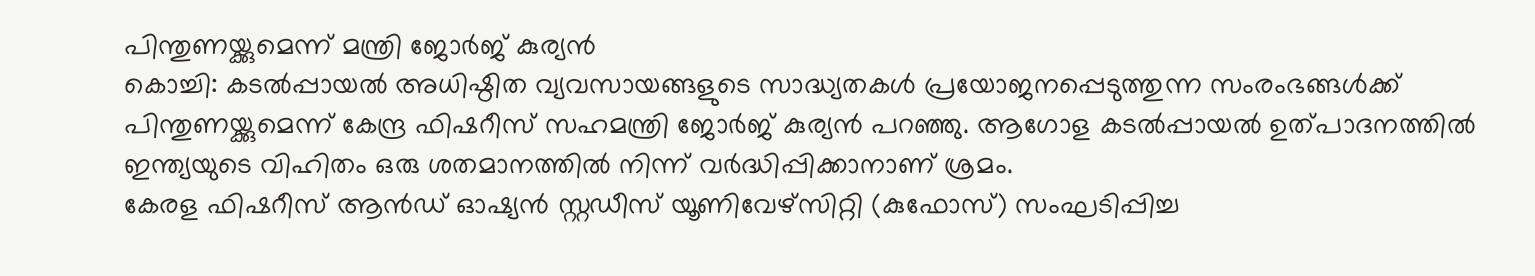പിന്തുണയ്ക്കുമെന്ന് മന്ത്രി ജോർജ് കുര്യൻ
കൊച്ചി: കടൽപ്പായൽ അധിഷ്ഠിത വ്യവസായങ്ങളുടെ സാദ്ധ്യതകൾ പ്രയോജനപ്പെടുത്തുന്ന സംരംഭങ്ങൾക്ക് പിന്തുണയ്ക്കുമെന്ന് കേന്ദ്ര ഫിഷറീസ് സഹമന്ത്രി ജോർജ് കുര്യൻ പറഞ്ഞു. ആഗോള കടൽപ്പായൽ ഉത്പാദനത്തിൽ ഇന്ത്യയുടെ വിഹിതം ഒരു ശതമാനത്തിൽ നിന്ന് വർദ്ധിപ്പിക്കാനാണ് ശ്രമം.
കേരള ഫിഷറീസ് ആൻഡ് ഓഷ്യൻ സ്റ്റഡീസ് യൂണിവേഴ്സിറ്റി (കുഫോസ്) സംഘടിപ്പിച്ച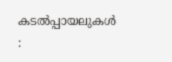കടൽപ്പായലുകൾ :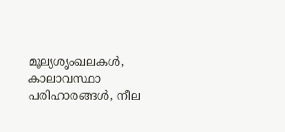മൂല്യശൃംഖലകൾ, കാലാവസ്ഥാ പരിഹാരങ്ങൾ, നീല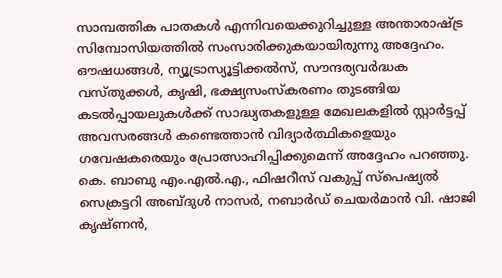സാമ്പത്തിക പാതകൾ എന്നിവയെക്കുറിച്ചുള്ള അന്താരാഷ്ട്ര സിമ്പോസിയത്തിൽ സംസാരിക്കുകയായിരുന്നു അദ്ദേഹം.
ഔഷധങ്ങൾ, ന്യൂട്രാസ്യൂട്ടിക്കൽസ്, സൗന്ദര്യവർദ്ധക വസ്തുക്കൾ, കൃഷി, ഭക്ഷ്യസംസ്കരണം തുടങ്ങിയ കടൽപ്പായലുകൾക്ക് സാദ്ധ്യതകളുള്ള മേഖലകളിൽ സ്റ്റാർട്ടപ്പ് അവസരങ്ങൾ കണ്ടെത്താൻ വിദ്യാർത്ഥികളെയും ഗവേഷകരെയും പ്രോത്സാഹിപ്പിക്കുമെന്ന് അദ്ദേഹം പറഞ്ഞു.
കെ. ബാബു എം.എൽ.എ., ഫിഷറീസ് വകുപ്പ് സ്പെഷ്യൽ സെക്രട്ടറി അബ്ദുൾ നാസർ, നബാർഡ് ചെയർമാൻ വി. ഷാജി കൃഷ്ണൻ,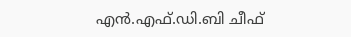എൻ.എഫ്.ഡി.ബി ചീഫ്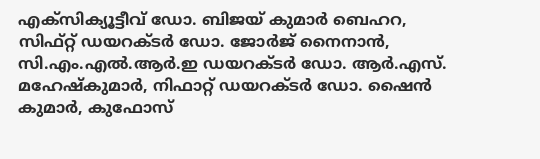എക്സിക്യൂട്ടീവ് ഡോ. ബിജയ് കുമാർ ബെഹറ, സിഫ്റ്റ് ഡയറക്ടർ ഡോ. ജോർജ് നൈനാൻ, സി.എം.എൽ.ആർ.ഇ ഡയറക്ടർ ഡോ. ആർ.എസ്. മഹേഷ്കുമാർ, നിഫാറ്റ് ഡയറക്ടർ ഡോ. ഷൈൻ കുമാർ, കുഫോസ്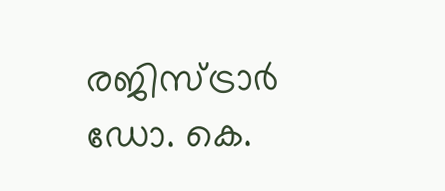രജിസ്ട്രാർ ഡോ. കെ.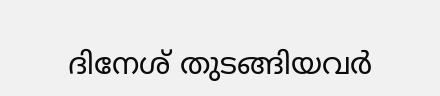ദിനേശ് തുടങ്ങിയവർ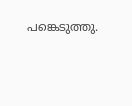പങ്കെടുത്തു.